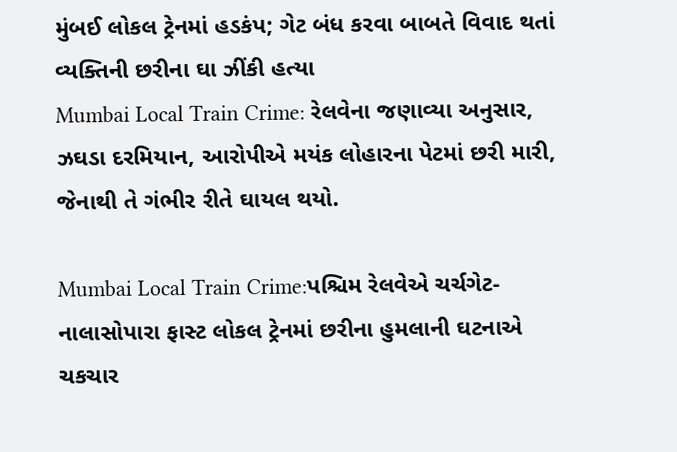મુંબઈ લોકલ ટ્રેનમાં હડકંપ; ગેટ બંધ કરવા બાબતે વિવાદ થતાં વ્યક્તિની છરીના ઘા ઝીંકી હત્યા
Mumbai Local Train Crime: રેલવેના જણાવ્યા અનુસાર, ઝઘડા દરમિયાન, આરોપીએ મયંક લોહારના પેટમાં છરી મારી, જેનાથી તે ગંભીર રીતે ઘાયલ થયો.

Mumbai Local Train Crime:પશ્ચિમ રેલવેએ ચર્ચગેટ-નાલાસોપારા ફાસ્ટ લોકલ ટ્રેનમાં છરીના હુમલાની ઘટનાએ ચકચાર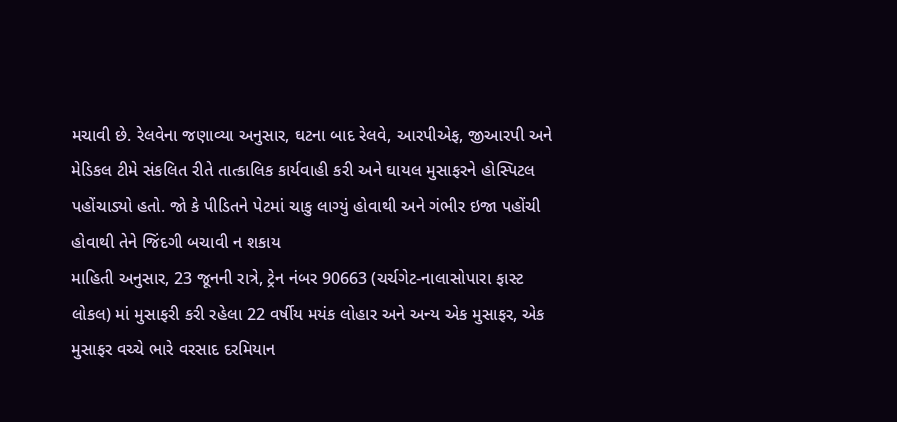મચાવી છે. રેલવેના જણાવ્યા અનુસાર, ઘટના બાદ રેલવે, આરપીએફ, જીઆરપી અને મેડિકલ ટીમે સંકલિત રીતે તાત્કાલિક કાર્યવાહી કરી અને ઘાયલ મુસાફરને હોસ્પિટલ પહોંચાડ્યો હતો. જો કે પીડિતને પેટમાં ચાકુ લાગ્યું હોવાથી અને ગંભીર ઇજા પહોંચી હોવાથી તેને જિંદગી બચાવી ન શકાય
માહિતી અનુસાર, 23 જૂનની રાત્રે, ટ્રેન નંબર 90663 (ચર્ચગેટ-નાલાસોપારા ફાસ્ટ લોકલ) માં મુસાફરી કરી રહેલા 22 વર્ષીય મયંક લોહાર અને અન્ય એક મુસાફર, એક મુસાફર વચ્ચે ભારે વરસાદ દરમિયાન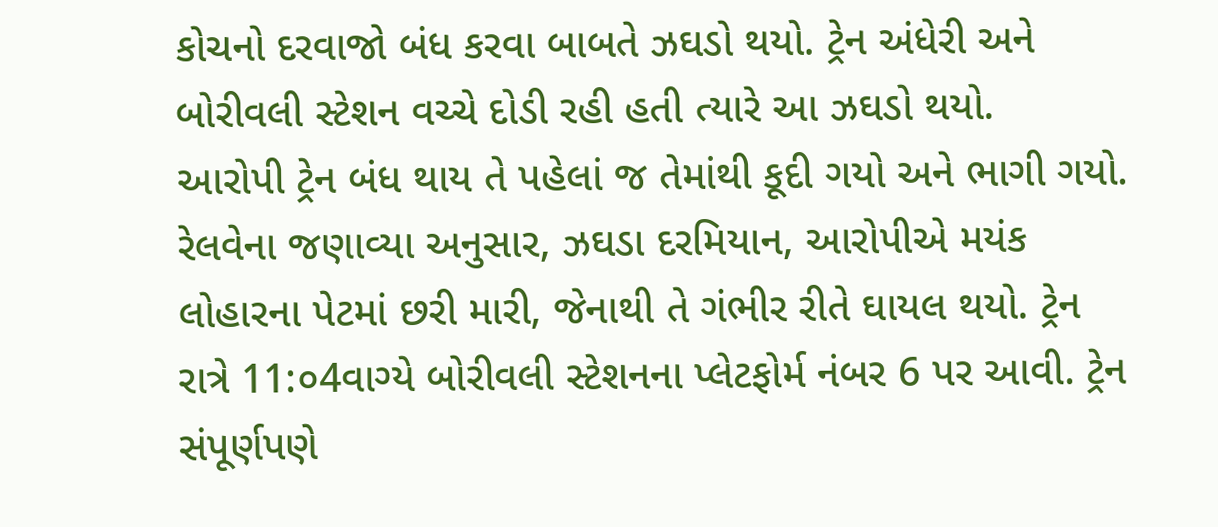કોચનો દરવાજો બંધ કરવા બાબતે ઝઘડો થયો. ટ્રેન અંધેરી અને બોરીવલી સ્ટેશન વચ્ચે દોડી રહી હતી ત્યારે આ ઝઘડો થયો.
આરોપી ટ્રેન બંધ થાય તે પહેલાં જ તેમાંથી કૂદી ગયો અને ભાગી ગયો.
રેલવેના જણાવ્યા અનુસાર, ઝઘડા દરમિયાન, આરોપીએ મયંક લોહારના પેટમાં છરી મારી, જેનાથી તે ગંભીર રીતે ઘાયલ થયો. ટ્રેન રાત્રે 11:૦4વાગ્યે બોરીવલી સ્ટેશનના પ્લેટફોર્મ નંબર 6 પર આવી. ટ્રેન સંપૂર્ણપણે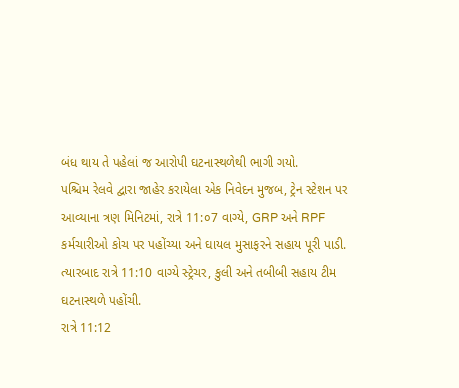બંધ થાય તે પહેલાં જ આરોપી ઘટનાસ્થળેથી ભાગી ગયો.
પશ્ચિમ રેલવે દ્વારા જાહેર કરાયેલા એક નિવેદન મુજબ, ટ્રેન સ્ટેશન પર આવ્યાના ત્રણ મિનિટમાં, રાત્રે 11:૦7 વાગ્યે, GRP અને RPF કર્મચારીઓ કોચ પર પહોંચ્યા અને ઘાયલ મુસાફરને સહાય પૂરી પાડી. ત્યારબાદ રાત્રે 11:10 વાગ્યે સ્ટ્રેચર, કુલી અને તબીબી સહાય ટીમ ઘટનાસ્થળે પહોંચી.
રાત્રે 11:12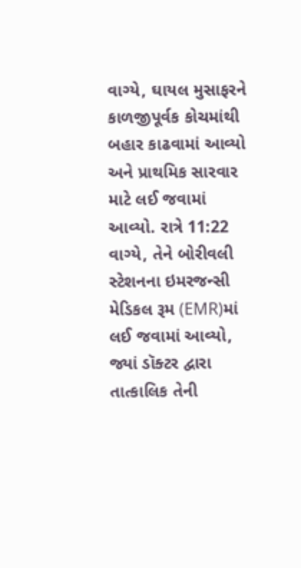વાગ્યે, ઘાયલ મુસાફરને કાળજીપૂર્વક કોચમાંથી બહાર કાઢવામાં આવ્યો અને પ્રાથમિક સારવાર માટે લઈ જવામાં આવ્યો. રાત્રે 11:22 વાગ્યે, તેને બોરીવલી સ્ટેશનના ઇમરજન્સી મેડિકલ રૂમ (EMR)માં લઈ જવામાં આવ્યો, જ્યાં ડૉક્ટર દ્વારા તાત્કાલિક તેની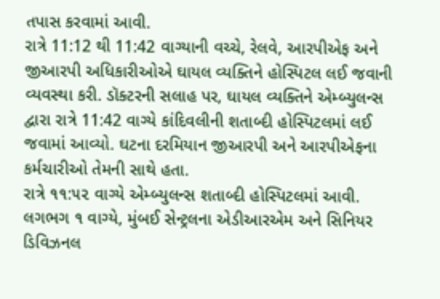તપાસ કરવામાં આવી.
રાત્રે 11:12 થી 11:42 વાગ્યાની વચ્ચે, રેલવે, આરપીએફ અને જીઆરપી અધિકારીઓએ ઘાયલ વ્યક્તિને હોસ્પિટલ લઈ જવાની વ્યવસ્થા કરી. ડૉક્ટરની સલાહ પર, ઘાયલ વ્યક્તિને એમ્બ્યુલન્સ દ્વારા રાત્રે 11:42 વાગ્યે કાંદિવલીની શતાબ્દી હોસ્પિટલમાં લઈ જવામાં આવ્યો. ઘટના દરમિયાન જીઆરપી અને આરપીએફના કર્મચારીઓ તેમની સાથે હતા.
રાત્રે ૧૧:૫૨ વાગ્યે એમ્બ્યુલન્સ શતાબ્દી હોસ્પિટલમાં આવી. લગભગ ૧ વાગ્યે, મુંબઈ સેન્ટ્રલના એડીઆરએમ અને સિનિયર ડિવિઝનલ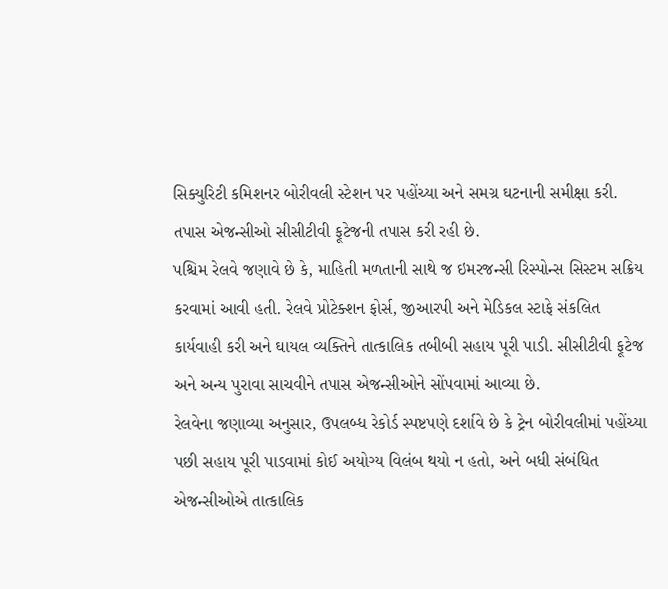સિક્યુરિટી કમિશનર બોરીવલી સ્ટેશન પર પહોંચ્યા અને સમગ્ર ઘટનાની સમીક્ષા કરી.
તપાસ એજન્સીઓ સીસીટીવી ફૂટેજની તપાસ કરી રહી છે.
પશ્ચિમ રેલવે જણાવે છે કે, માહિતી મળતાની સાથે જ ઇમરજન્સી રિસ્પોન્સ સિસ્ટમ સક્રિય કરવામાં આવી હતી. રેલવે પ્રોટેક્શન ફોર્સ, જીઆરપી અને મેડિકલ સ્ટાફે સંકલિત કાર્યવાહી કરી અને ઘાયલ વ્યક્તિને તાત્કાલિક તબીબી સહાય પૂરી પાડી. સીસીટીવી ફૂટેજ અને અન્ય પુરાવા સાચવીને તપાસ એજન્સીઓને સોંપવામાં આવ્યા છે.
રેલવેના જણાવ્યા અનુસાર, ઉપલબ્ધ રેકોર્ડ સ્પષ્ટપણે દર્શાવે છે કે ટ્રેન બોરીવલીમાં પહોંચ્યા પછી સહાય પૂરી પાડવામાં કોઈ અયોગ્ય વિલંબ થયો ન હતો, અને બધી સંબંધિત એજન્સીઓએ તાત્કાલિક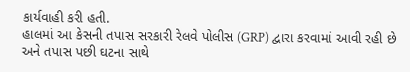કાર્યવાહી કરી હતી.
હાલમાં આ કેસની તપાસ સરકારી રેલવે પોલીસ (GRP) દ્વારા કરવામાં આવી રહી છે અને તપાસ પછી ઘટના સાથે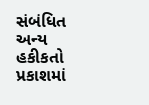સંબંધિત અન્ય હકીકતો પ્રકાશમાં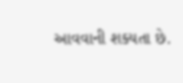આવવાની શક્યતા છે.